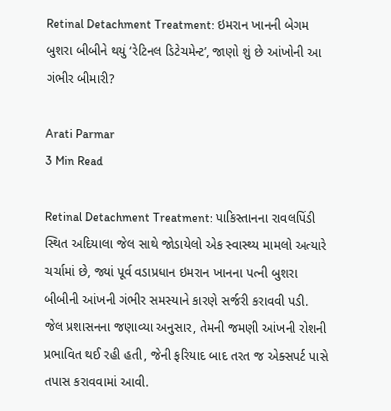Retinal Detachment Treatment: ઇમરાન ખાનની બેગમ બુશરા બીબીને થયું ‘રેટિનલ ડિટેચમેન્ટ’, જાણો શું છે આંખોની આ ગંભીર બીમારી?

Arati Parmar
3 Min Read

Retinal Detachment Treatment: પાકિસ્તાનના રાવલપિંડી સ્થિત અદિયાલા જેલ સાથે જોડાયેલો એક સ્વાસ્થ્ય મામલો અત્યારે ચર્ચામાં છે, જ્યાં પૂર્વ વડાપ્રધાન ઇમરાન ખાનના પત્ની બુશરા બીબીની આંખની ગંભીર સમસ્યાને કારણે સર્જરી કરાવવી પડી. જેલ પ્રશાસનના જણાવ્યા અનુસાર, તેમની જમણી આંખની રોશની પ્રભાવિત થઈ રહી હતી, જેની ફરિયાદ બાદ તરત જ એક્સપર્ટ પાસે તપાસ કરાવવામાં આવી.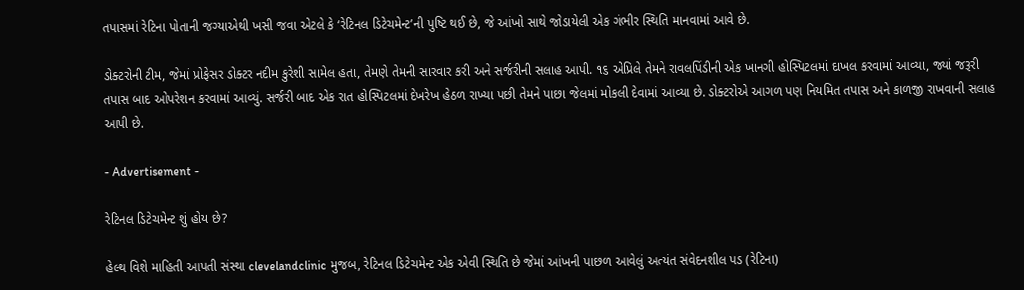તપાસમાં રેટિના પોતાની જગ્યાએથી ખસી જવા એટલે કે ‘રેટિનલ ડિટેચમેન્ટ’ની પુષ્ટિ થઈ છે, જે આંખો સાથે જોડાયેલી એક ગંભીર સ્થિતિ માનવામાં આવે છે.

ડોક્ટરોની ટીમ, જેમાં પ્રોફેસર ડોક્ટર નદીમ કુરેશી સામેલ હતા, તેમણે તેમની સારવાર કરી અને સર્જરીની સલાહ આપી. ૧૬ એપ્રિલે તેમને રાવલપિંડીની એક ખાનગી હોસ્પિટલમાં દાખલ કરવામાં આવ્યા, જ્યાં જરૂરી તપાસ બાદ ઓપરેશન કરવામાં આવ્યું. સર્જરી બાદ એક રાત હોસ્પિટલમાં દેખરેખ હેઠળ રાખ્યા પછી તેમને પાછા જેલમાં મોકલી દેવામાં આવ્યા છે. ડોક્ટરોએ આગળ પણ નિયમિત તપાસ અને કાળજી રાખવાની સલાહ આપી છે.

- Advertisement -

રેટિનલ ડિટેચમેન્ટ શું હોય છે?

હેલ્થ વિશે માહિતી આપતી સંસ્થા clevelandclinic મુજબ, રેટિનલ ડિટેચમેન્ટ એક એવી સ્થિતિ છે જેમાં આંખની પાછળ આવેલું અત્યંત સંવેદનશીલ પડ (રેટિના)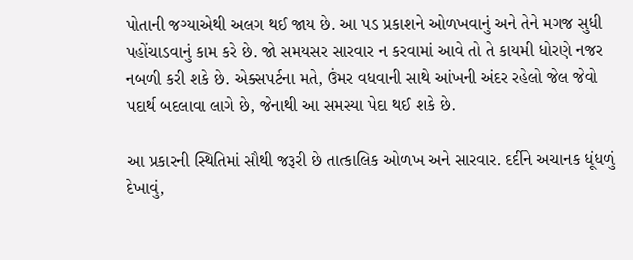પોતાની જગ્યાએથી અલગ થઈ જાય છે. આ પડ પ્રકાશને ઓળખવાનું અને તેને મગજ સુધી પહોંચાડવાનું કામ કરે છે. જો સમયસર સારવાર ન કરવામાં આવે તો તે કાયમી ધોરણે નજર નબળી કરી શકે છે. એક્સપર્ટના મતે, ઉંમર વધવાની સાથે આંખની અંદર રહેલો જેલ જેવો પદાર્થ બદલાવા લાગે છે, જેનાથી આ સમસ્યા પેદા થઈ શકે છે.

આ પ્રકારની સ્થિતિમાં સૌથી જરૂરી છે તાત્કાલિક ઓળખ અને સારવાર. દર્દીને અચાનક ધૂંધળું દેખાવું,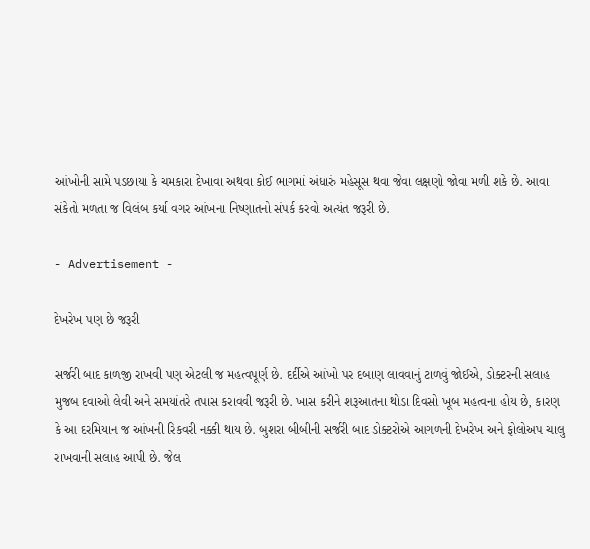આંખોની સામે પડછાયા કે ચમકારા દેખાવા અથવા કોઈ ભાગમાં અંધારું મહેસૂસ થવા જેવા લક્ષણો જોવા મળી શકે છે. આવા સંકેતો મળતા જ વિલંબ કર્યા વગર આંખના નિષ્ણાતનો સંપર્ક કરવો અત્યંત જરૂરી છે.

- Advertisement -

દેખરેખ પણ છે જરૂરી

સર્જરી બાદ કાળજી રાખવી પણ એટલી જ મહત્વપૂર્ણ છે. દર્દીએ આંખો પર દબાણ લાવવાનું ટાળવું જોઈએ, ડોક્ટરની સલાહ મુજબ દવાઓ લેવી અને સમયાંતરે તપાસ કરાવવી જરૂરી છે. ખાસ કરીને શરૂઆતના થોડા દિવસો ખૂબ મહત્વના હોય છે, કારણ કે આ દરમિયાન જ આંખની રિકવરી નક્કી થાય છે. બુશરા બીબીની સર્જરી બાદ ડોક્ટરોએ આગળની દેખરેખ અને ફોલોઅપ ચાલુ રાખવાની સલાહ આપી છે. જેલ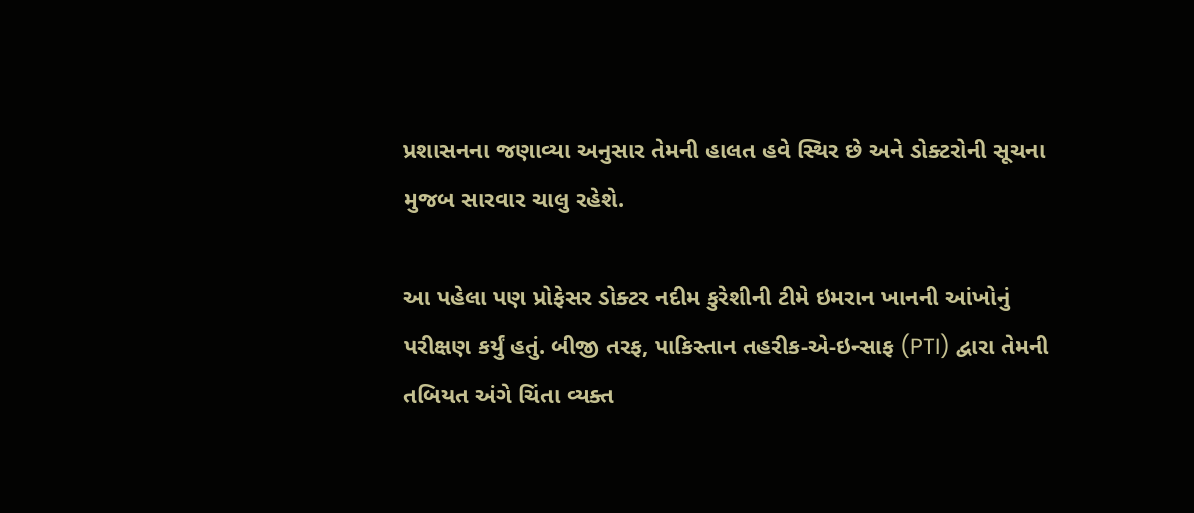પ્રશાસનના જણાવ્યા અનુસાર તેમની હાલત હવે સ્થિર છે અને ડોક્ટરોની સૂચના મુજબ સારવાર ચાલુ રહેશે.

આ પહેલા પણ પ્રોફેસર ડોક્ટર નદીમ કુરેશીની ટીમે ઇમરાન ખાનની આંખોનું પરીક્ષણ કર્યું હતું. બીજી તરફ, પાકિસ્તાન તહરીક-એ-ઇન્સાફ (PTI) દ્વારા તેમની તબિયત અંગે ચિંતા વ્યક્ત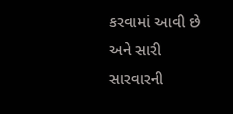કરવામાં આવી છે અને સારી સારવારની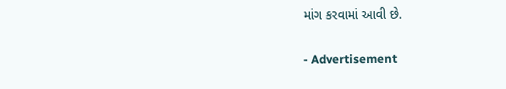માંગ કરવામાં આવી છે.

- Advertisement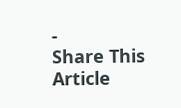-
Share This Article